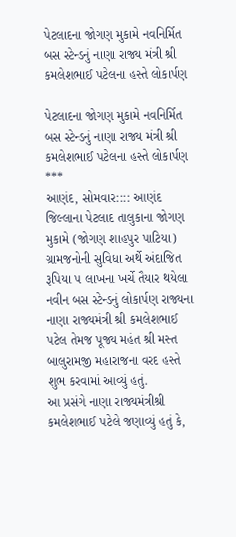પેટલાદના જોગણ મુકામે નવનિર્મિત બસ સ્ટેન્ડનું નાણા રાજ્ય મંત્રી શ્રી કમલેશભાઈ પટેલના હસ્તે લોકાર્પણ

પેટલાદના જોગણ મુકામે નવનિર્મિત બસ સ્ટેન્ડનું નાણા રાજ્ય મંત્રી શ્રી કમલેશભાઈ પટેલના હસ્તે લોકાર્પણ
***
આણંદ, સોમવાર:::: આણંદ જિલ્લાના પેટલાદ તાલુકાના જોગણ મુકામે (જોગણ શાહપુર પાટિયા) ગ્રામજનોની સુવિધા અર્થે અંદાજિત રૂપિયા ૫ લાખના ખર્ચે તૈયાર થયેલા નવીન બસ સ્ટેન્ડનું લોકાર્પણ રાજ્યના નાણા રાજ્યમંત્રી શ્રી કમલેશભાઈ પટેલ તેમજ પૂજ્ય મહંત શ્રી મસ્ત બાલુરામજી મહારાજના વરદ હસ્તે શુભ કરવામાં આવ્યું હતું.
આ પ્રસંગે નાણા રાજ્યમંત્રીશ્રી કમલેશભાઈ પટેલે જણાવ્યું હતું કે,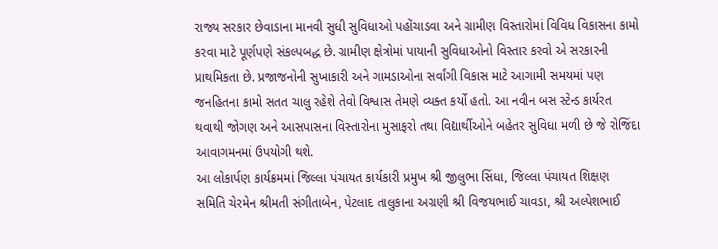રાજ્ય સરકાર છેવાડાના માનવી સુધી સુવિધાઓ પહોંચાડવા અને ગ્રામીણ વિસ્તારોમાં વિવિધ વિકાસના કામો કરવા માટે પૂર્ણપણે સંકલ્પબદ્ધ છે. ગ્રામીણ ક્ષેત્રોમાં પાયાની સુવિધાઓનો વિસ્તાર કરવો એ સરકારની પ્રાથમિકતા છે. પ્રજાજનોની સુખાકારી અને ગામડાઓના સર્વાંગી વિકાસ માટે આગામી સમયમાં પણ જનહિતના કામો સતત ચાલુ રહેશે તેવો વિશ્વાસ તેમણે વ્યક્ત કર્યો હતો. આ નવીન બસ સ્ટેન્ડ કાર્યરત થવાથી જોગણ અને આસપાસના વિસ્તારોના મુસાફરો તથા વિદ્યાર્થીઓને બહેતર સુવિધા મળી છે જે રોજિંદા આવાગમનમાં ઉપયોગી થશે.
આ લોકાર્પણ કાર્યક્રમમાં જિલ્લા પંચાયત કાર્યકારી પ્રમુખ શ્રી જીલુભા સિંધા, જિલ્લા પંચાયત શિક્ષણ સમિતિ ચેરમેન શ્રીમતી સંગીતાબેન, પેટલાદ તાલુકાના અગ્રણી શ્રી વિજયભાઈ ચાવડા, શ્રી અલ્પેશભાઈ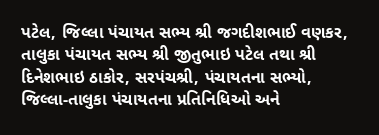પટેલ, જિલ્લા પંચાયત સભ્ય શ્રી જગદીશભાઈ વણકર, તાલુકા પંચાયત સભ્ય શ્રી જીતુભાઇ પટેલ તથા શ્રી દિનેશભાઇ ઠાકોર, સરપંચશ્રી, પંચાયતના સભ્યો, જિલ્લા-તાલુકા પંચાયતના પ્રતિનિધિઓ અને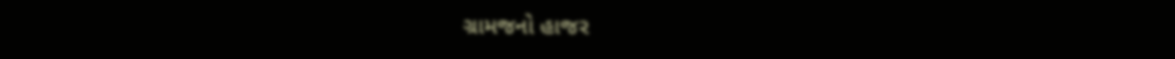ગ્રામજનો હાજર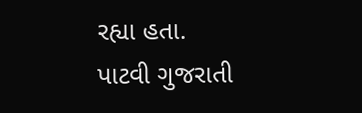રહ્યા હતા.
પાટવી ગુજરાતી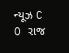ન્યૂઝ C O રાજ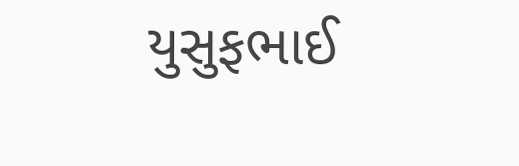યુસુફભાઈ